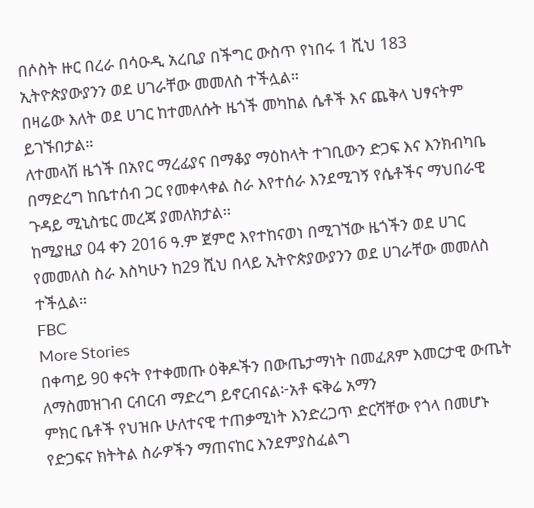በሶስት ዙር በረራ በሳዑዲ አረቢያ በችግር ውስጥ የነበሩ 1 ሺህ 183 ኢትዮጵያውያንን ወደ ሀገራቸው መመለስ ተችሏል።
በዛሬው እለት ወደ ሀገር ከተመለሱት ዜጎች መካከል ሴቶች እና ጨቅላ ህፃናትም ይገኙበታል።
ለተመላሽ ዜጎች በአየር ማረፊያና በማቆያ ማዕከላት ተገቢውን ድጋፍ እና እንክብካቤ በማድረግ ከቤተሰብ ጋር የመቀላቀል ስራ እየተሰራ እንደሚገኝ የሴቶችና ማህበራዊ ጉዳይ ሚኒስቴር መረጃ ያመለክታል፡፡
ከሚያዚያ 04 ቀን 2016 ዓ.ም ጀምሮ እየተከናወነ በሚገኘው ዜጎችን ወደ ሀገር የመመለስ ስራ እስካሁን ከ29 ሺህ በላይ ኢትዮጵያውያንን ወደ ሀገራቸው መመለስ ተችሏል።
FBC
More Stories
በቀጣይ 90 ቀናት የተቀመጡ ዕቅዶችን በውጤታማነት በመፈጸም እመርታዊ ውጤት ለማስመዝገብ ርብርብ ማድረግ ይኖርብናል፦አቶ ፍቅሬ አማን
ምክር ቤቶች የህዝቡ ሁለተናዊ ተጠቃሚነት እንድረጋጥ ድርሻቸው የጎላ በመሆኑ የድጋፍና ክትትል ስራዎችን ማጠናከር እንደምያስፈልግ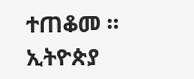ተጠቆመ ።
ኢትዮጵያ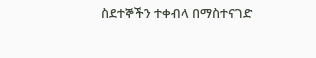ስደተኞችን ተቀብላ በማስተናገድ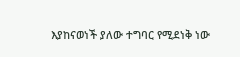እያከናወነች ያለው ተግባር የሚደነቅ ነው